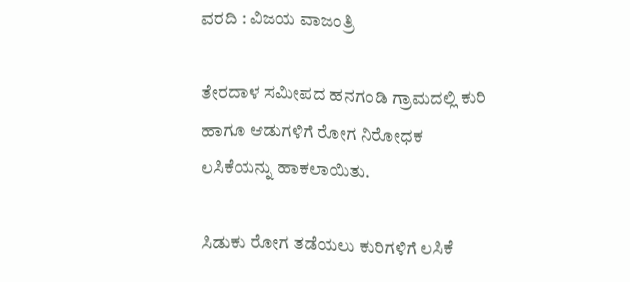ವರದಿ : ವಿಜಯ ವಾಜಂತ್ರಿ

ತೇರದಾಳ ಸಮೀಪದ ಹನಗಂಡಿ ಗ್ರಾಮದಲ್ಲಿ ಕುರಿ ಹಾಗೂ ಆಡುಗಳಿಗೆ ರೋಗ ನಿರೋಧಕ ಲಸಿಕೆಯನ್ನು ಹಾಕಲಾಯಿತು.

ಸಿಡುಕು ರೋಗ ತಡೆಯಲು ಕುರಿಗಳಿಗೆ ಲಸಿಕೆ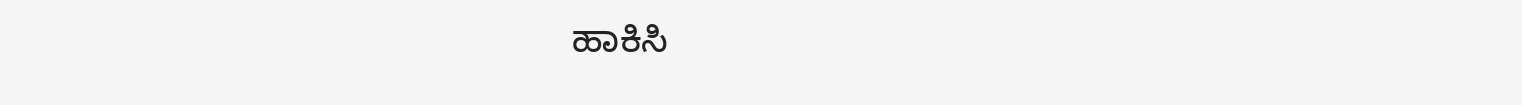ಹಾಕಿಸಿ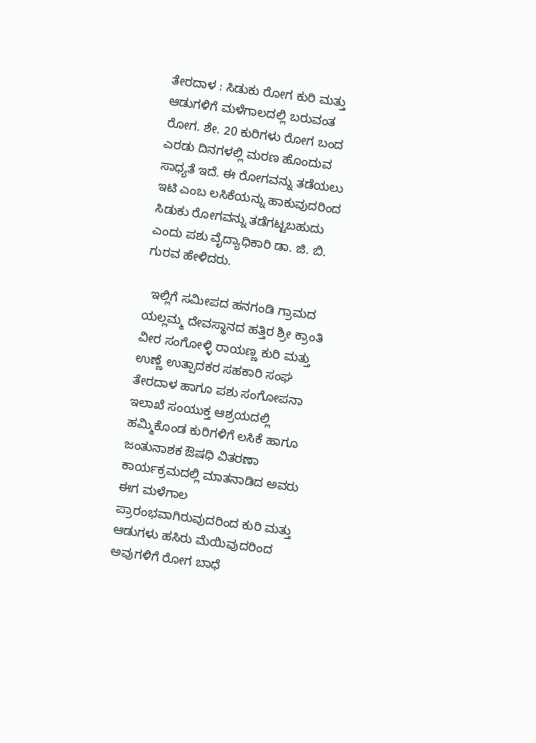ತೇರದಾಳ : ಸಿಡುಕು ರೋಗ ಕುರಿ ಮತ್ತು ಆಡುಗಳಿಗೆ ಮಳೆಗಾಲದಲ್ಲಿ ಬರುವಂತ ರೋಗ. ಶೇ. 20 ಕುರಿಗಳು ರೋಗ ಬಂದ ಎರಡು ದಿನಗಳಲ್ಲಿ ಮರಣ ಹೊಂದುವ ಸಾಧ್ಯತೆ ಇದೆ. ಈ ರೋಗವನ್ನು ತಡೆಯಲು ಇಟಿ ಎಂಬ ಲಸಿಕೆಯನ್ನು ಹಾಕುವುದರಿಂದ ಸಿಡುಕು ರೋಗವನ್ನು ತಡೆಗಟ್ಟಬಹುದು ಎಂದು ಪಶು ವೈದ್ಯಾಧಿಕಾರಿ ಡಾ. ಜಿ. ಬಿ. ಗುರವ ಹೇಳಿದರು.

  ಇಲ್ಲಿಗೆ ಸಮೀಪದ ಹನಗಂಡಿ ಗ್ರಾಮದ ಯಲ್ಲಮ್ಮ ದೇವಸ್ಥಾನದ ಹತ್ತಿರ ಶ್ರೀ ಕ್ರಾಂತಿ ವೀರ ಸಂಗೋಳ್ಳಿ ರಾಯಣ್ಣ ಕುರಿ ಮತ್ತು ಉಣ್ಣೆ ಉತ್ಪಾದಕರ ಸಹಕಾರಿ ಸಂಘ ತೇರದಾಳ ಹಾಗೂ ಪಶು ಸಂಗೋಪನಾ ಇಲಾಖೆ ಸಂಯುಕ್ತ ಆಶ್ರಯದಲ್ಲಿ ಹಮ್ಮಿಕೊಂಡ ಕುರಿಗಳಿಗೆ ಲಸಿಕೆ ಹಾಗೂ ಜಂತುನಾಶಕ ಔಷಧಿ ವಿತರಣಾ ಕಾರ್ಯಕ್ರಮದಲ್ಲಿ ಮಾತನಾಡಿದ ಅವರು ಈಗ ಮಳೆಗಾಲ ಪ್ರಾರಂಭವಾಗಿರುವುದರಿಂದ ಕುರಿ ಮತ್ತು ಆಡುಗಳು ಹಸಿರು ಮೆಯಿವುದರಿಂದ ಅವುಗಳಿಗೆ ರೋಗ ಬಾಧೆ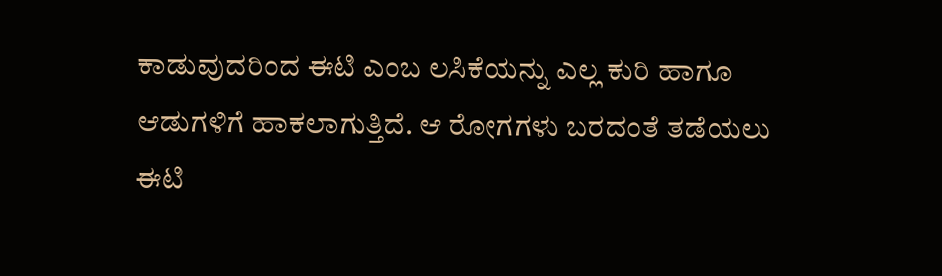ಕಾಡುವುದರಿಂದ ಈಟಿ ಎಂಬ ಲಸಿಕೆಯನ್ನು ಎಲ್ಲ ಕುರಿ ಹಾಗೂ ಆಡುಗಳಿಗೆ ಹಾಕಲಾಗುತ್ತಿದೆ. ಆ ರೋಗಗಳು ಬರದಂತೆ ತಡೆಯಲು ಈಟಿ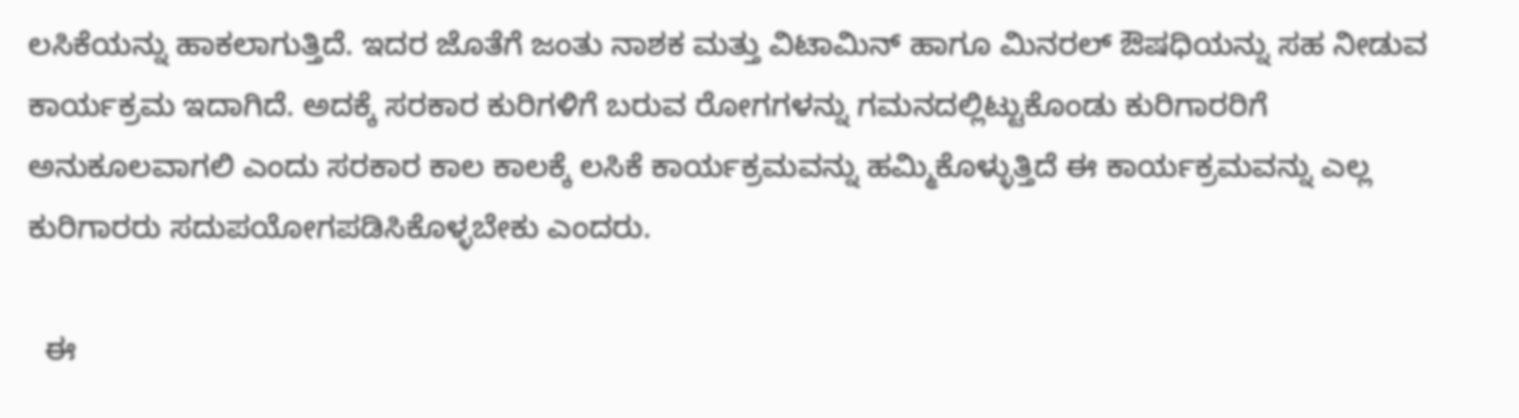ಲಸಿಕೆಯನ್ನು ಹಾಕಲಾಗುತ್ತಿದೆ. ಇದರ ಜೊತೆಗೆ ಜಂತು ನಾಶಕ ಮತ್ತು ವಿಟಾಮಿನ್ ಹಾಗೂ ಮಿನರಲ್ ಔಷಧಿಯನ್ನು ಸಹ ನೀಡುವ ಕಾರ್ಯಕ್ರಮ ಇದಾಗಿದೆ. ಅದಕ್ಕೆ ಸರಕಾರ ಕುರಿಗಳಿಗೆ ಬರುವ ರೋಗಗಳನ್ನು ಗಮನದಲ್ಲಿಟ್ಟುಕೊಂಡು ಕುರಿಗಾರರಿಗೆ ಅನುಕೂಲವಾಗಲಿ ಎಂದು ಸರಕಾರ ಕಾಲ ಕಾಲಕ್ಕೆ ಲಸಿಕೆ ಕಾರ್ಯಕ್ರಮವನ್ನು ಹಮ್ಮಿಕೊಳ್ಳುತ್ತಿದೆ ಈ ಕಾರ್ಯಕ್ರಮವನ್ನು ಎಲ್ಲ ಕುರಿಗಾರರು ಸದುಪಯೋಗಪಡಿಸಿಕೊಳ್ಳಬೇಕು ಎಂದರು.

  ಈ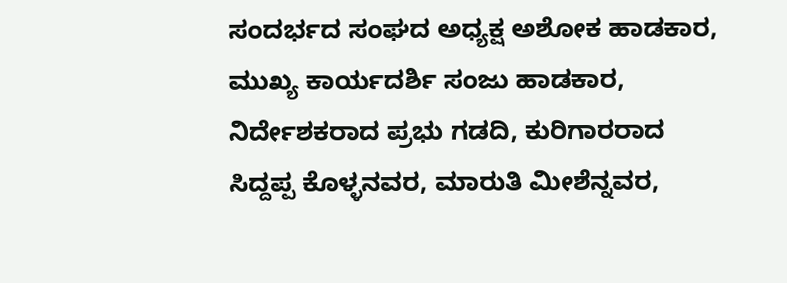ಸಂದರ್ಭದ ಸಂಘದ ಅಧ್ಯಕ್ಷ ಅಶೋಕ ಹಾಡಕಾರ, ಮುಖ್ಯ ಕಾರ್ಯದರ್ಶಿ ಸಂಜು ಹಾಡಕಾರ, ನಿರ್ದೇಶಕರಾದ ಪ್ರಭು ಗಡದಿ, ಕುರಿಗಾರರಾದ ಸಿದ್ದಪ್ಪ ಕೊಳ್ಳನವರ, ಮಾರುತಿ ಮೀಶೆನ್ನವರ,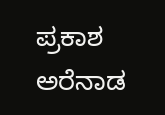ಪ್ರಕಾಶ ಅರೆನಾಡ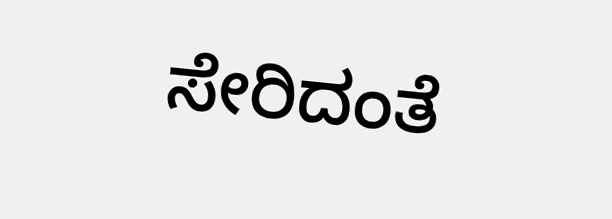ಸೇರಿದಂತೆ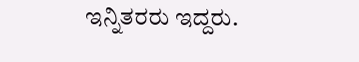ಇನ್ನಿತರರು ಇದ್ದರು.